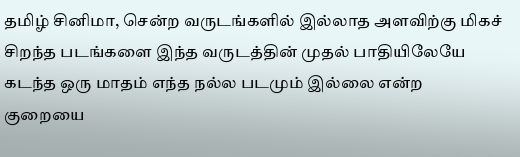தமிழ் சினிமா, சென்ற வருடங்களில் இல்லாத அளவிற்கு மிகச் சிறந்த படங்களை இந்த வருடத்தின் முதல் பாதியிலேயே கடந்த ஒரு மாதம் எந்த நல்ல படமும் இல்லை என்ற குறையை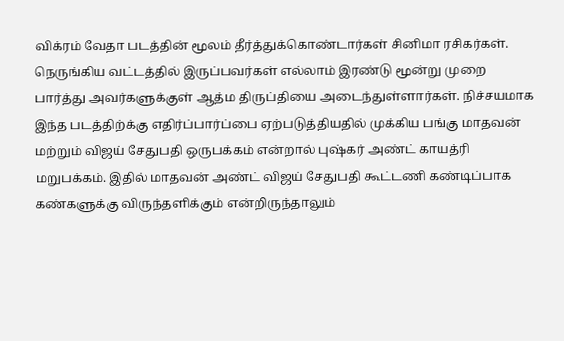விக்ரம் வேதா படத்தின் மூலம் தீர்த்துக்கொண்டார்கள் சினிமா ரசிகர்கள். நெருங்கிய வட்டத்தில் இருப்பவர்கள் எல்லாம் இரண்டு மூன்று முறை பார்த்து அவர்களுக்குள் ஆத்ம திருப்தியை அடைந்துள்ளார்கள். நிச்சயமாக இந்த படத்திற்க்கு எதிர்ப்பார்ப்பை ஏற்படுத்தியதில் முக்கிய பங்கு மாதவன் மற்றும் விஜய் சேதுபதி ஒருபக்கம் என்றால் புஷ்கர் அண்ட் காயத்ரி மறுபக்கம். இதில் மாதவன் அண்ட் விஜய் சேதுபதி கூட்டணி கண்டிப்பாக கண்களுக்கு விருந்தளிக்கும் என்றிருந்தாலும்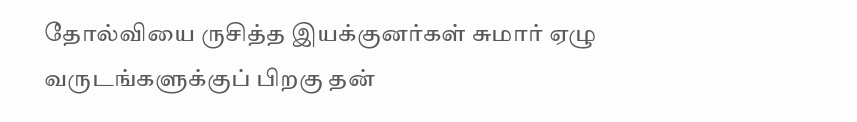தோல்வியை ருசித்த இயக்குனர்கள் சுமார் ஏழு வருடங்களுக்குப் பிறகு தன்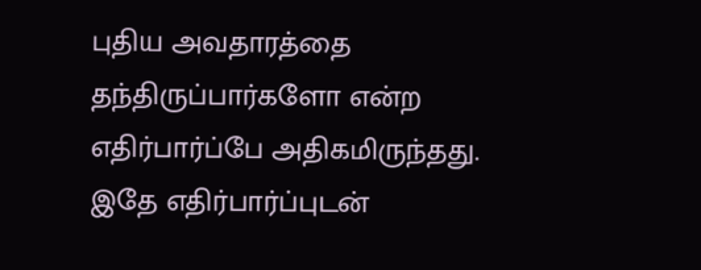புதிய அவதாரத்தை தந்திருப்பார்களோ என்ற எதிர்பார்ப்பே அதிகமிருந்தது. இதே எதிர்பார்ப்புடன்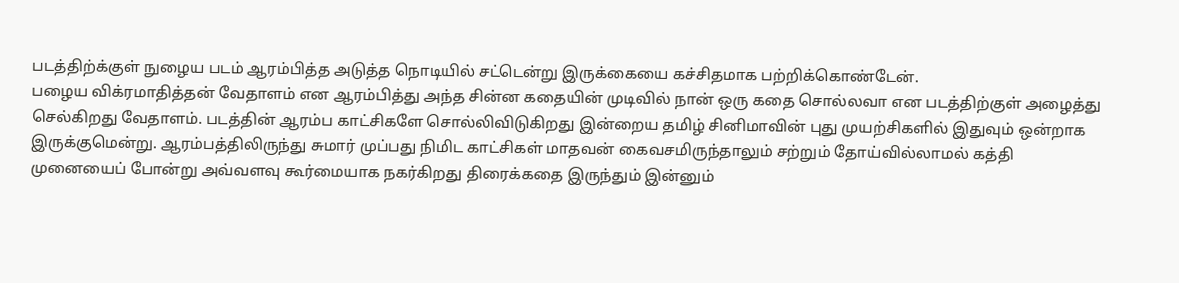படத்திற்க்குள் நுழைய படம் ஆரம்பித்த அடுத்த நொடியில் சட்டென்று இருக்கையை கச்சிதமாக பற்றிக்கொண்டேன்.
பழைய விக்ரமாதித்தன் வேதாளம் என ஆரம்பித்து அந்த சின்ன கதையின் முடிவில் நான் ஒரு கதை சொல்லவா என படத்திற்குள் அழைத்து செல்கிறது வேதாளம். படத்தின் ஆரம்ப காட்சிகளே சொல்லிவிடுகிறது இன்றைய தமிழ் சினிமாவின் புது முயற்சிகளில் இதுவும் ஒன்றாக இருக்குமென்று. ஆரம்பத்திலிருந்து சுமார் முப்பது நிமிட காட்சிகள் மாதவன் கைவசமிருந்தாலும் சற்றும் தோய்வில்லாமல் கத்தி முனையைப் போன்று அவ்வளவு கூர்மையாக நகர்கிறது திரைக்கதை இருந்தும் இன்னும்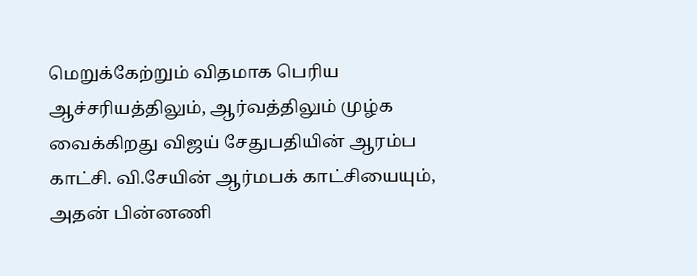மெறுக்கேற்றும் விதமாக பெரிய ஆச்சரியத்திலும், ஆர்வத்திலும் முழ்க வைக்கிறது விஜய் சேதுபதியின் ஆரம்ப காட்சி. வி.சேயின் ஆர்மபக் காட்சியையும், அதன் பின்னணி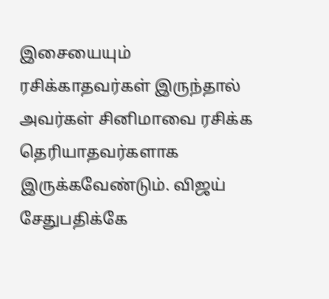இசையையும் ரசிக்காதவர்கள் இருந்தால் அவர்கள் சினிமாவை ரசிக்க தெரியாதவர்களாக இருக்கவேண்டும். விஜய் சேதுபதிக்கே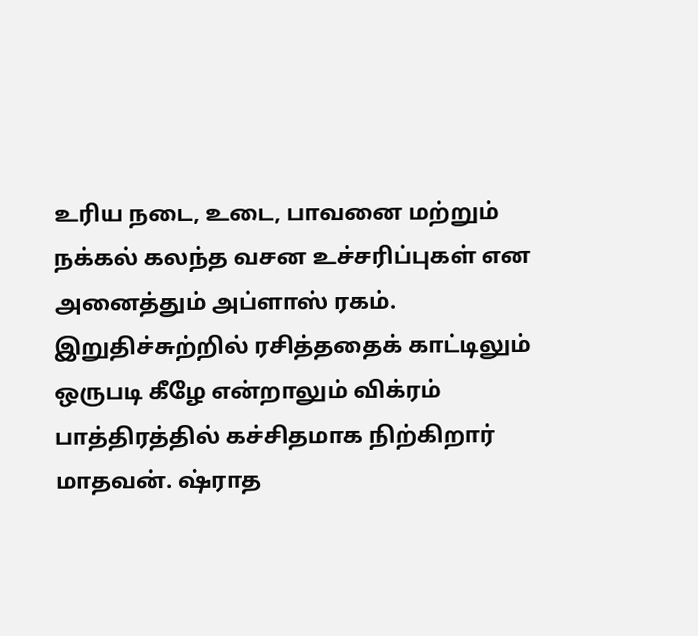உரிய நடை, உடை, பாவனை மற்றும் நக்கல் கலந்த வசன உச்சரிப்புகள் என அனைத்தும் அப்ளாஸ் ரகம். இறுதிச்சுற்றில் ரசித்ததைக் காட்டிலும் ஒருபடி கீழே என்றாலும் விக்ரம் பாத்திரத்தில் கச்சிதமாக நிற்கிறார் மாதவன். ஷ்ராத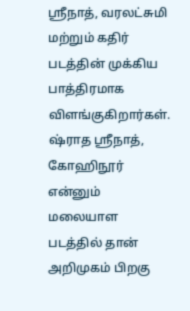ஸ்ரீநாத், வரலட்சுமி மற்றும் கதிர் படத்தின் முக்கிய பாத்திரமாக விளங்குகிறார்கள். ஷ்ராத ஸ்ரீநாத், கோஹிநூர் என்னும் மலையாள படத்தில் தான் அறிமுகம் பிறகு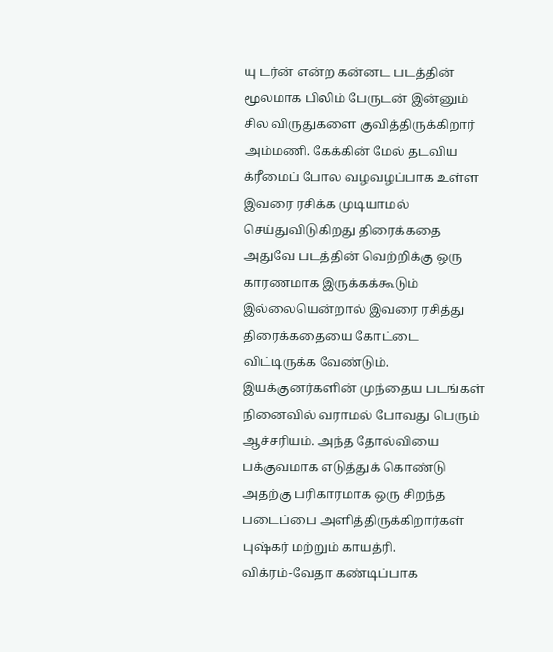யு டர்ன் என்ற கன்னட படத்தின் மூலமாக பிலிம் பேருடன் இன்னும் சில விருதுகளை குவித்திருக்கிறார் அம்மணி. கேக்கின் மேல் தடவிய க்ரீமைப் போல வழவழப்பாக உள்ள இவரை ரசிக்க முடியாமல் செய்துவிடுகிறது திரைக்கதை அதுவே படத்தின் வெற்றிக்கு ஒரு காரணமாக இருக்கக்கூடும் இல்லையென்றால் இவரை ரசித்து திரைக்கதையை கோட்டை விட்டிருக்க வேண்டும். இயக்குனர்களின் முந்தைய படங்கள் நினைவில் வராமல் போவது பெரும் ஆச்சரியம். அந்த தோல்வியை பக்குவமாக எடுத்துக் கொண்டு அதற்கு பரிகாரமாக ஒரு சிறந்த படைப்பை அளித்திருக்கிறார்கள் புஷ்கர் மற்றும் காயத்ரி.
விக்ரம்-வேதா கண்டிப்பாக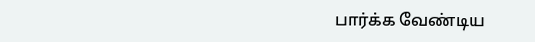பார்க்க வேண்டிய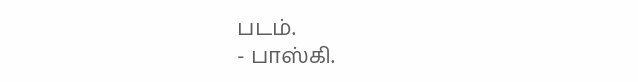படம்.
- பாஸ்கி.